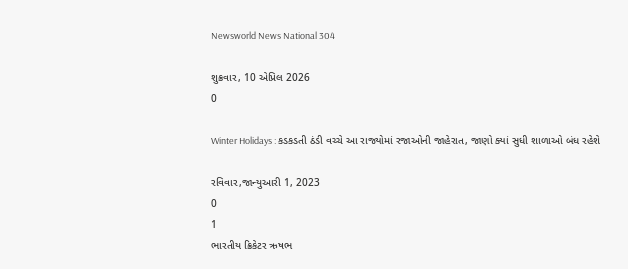Newsworld News National 304

શુક્રવાર, 10 એપ્રિલ 2026
0

Winter Holidays : કડકડતી ઠંડી વચ્ચે આ રાજ્યોમાં રજાઓની જાહેરાત, જાણો ક્યાં સુધી શાળાઓ બંધ રહેશે

રવિવાર,જાન્યુઆરી 1, 2023
0
1
ભારતીય ક્રિકેટર ઋષભ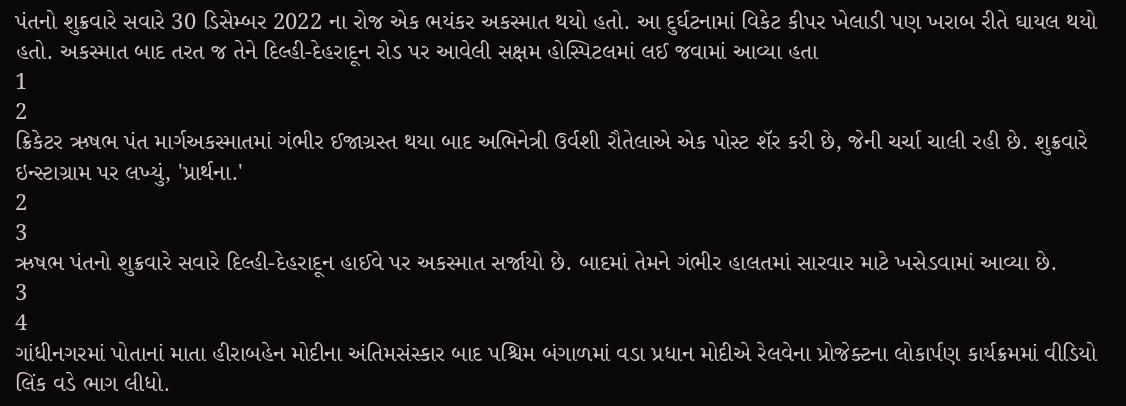પંતનો શુક્રવારે સવારે 30 ડિસેમ્બર 2022 ના રોજ એક ભયંકર અકસ્માત થયો હતો. આ દુર્ઘટનામાં વિકેટ કીપર ખેલાડી પણ ખરાબ રીતે ઘાયલ થયો હતો. અકસ્માત બાદ તરત જ તેને દિલ્હી-દેહરાદૂન રોડ પર આવેલી સક્ષમ હોસ્પિટલમાં લઈ જવામાં આવ્યા હતા
1
2
ક્રિકેટર ઋષભ પંત માર્ગઅકસ્માતમાં ગંભીર ઈજાગ્રસ્ત થયા બાદ અભિનેત્રી ઉર્વશી રૌતેલાએ એક પોસ્ટ શૅર કરી છે, જેની ચર્ચા ચાલી રહી છે. શુક્રવારે ઇન્સ્ટાગ્રામ પર લખ્યું, 'પ્રાર્થના.'
2
3
ઋષભ પંતનો શુક્રવારે સવારે દિલ્હી-દેહરાદૂન હાઈવે પર અકસ્માત સર્જાયો છે. બાદમાં તેમને ગંભીર હાલતમાં સારવાર માટે ખસેડવામાં આવ્યા છે.
3
4
ગાંધીનગરમાં પોતાનાં માતા હીરાબહેન મોદીના અંતિમસંસ્કાર બાદ પશ્ચિમ બંગાળમાં વડા પ્રધાન મોદીએ રેલવેના પ્રોજેક્ટના લોકાર્પણ કાર્યક્રમમાં વીડિયો લિંક વડે ભાગ લીધો.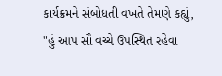કાર્યક્રમને સંબોધતી વખતે તેમણે કહ્યું, "હું આપ સૌ વચ્ચે ઉપસ્થિત રહેવા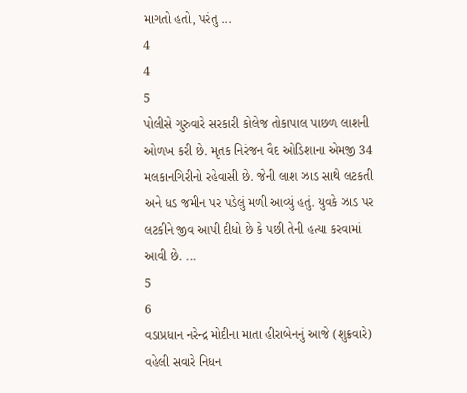માગતો હતો, પરંતુ ...
4
4
5
પોલીસે ગુરુવારે સરકારી કોલેજ તોકાપાલ પાછળ લાશની ઓળખ કરી છે. મૃતક નિરંજન વૈદ ઓડિશાના એમજી 34 મલકાનગિરીનો રહેવાસી છે. જેની લાશ ઝાડ સાથે લટકતી અને ધડ જમીન પર પડેલું મળી આવ્યું હતું. યુવકે ઝાડ પર લટકીને જીવ આપી દીધો છે કે પછી તેની હત્યા કરવામાં આવી છે. ...
5
6
વડાપ્રધાન નરેન્દ્ર મોદીના માતા હીરાબેનનું આજે (શુક્રવારે) વહેલી સવારે નિધન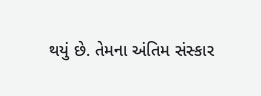થયું છે. તેમના અંતિમ સંસ્કાર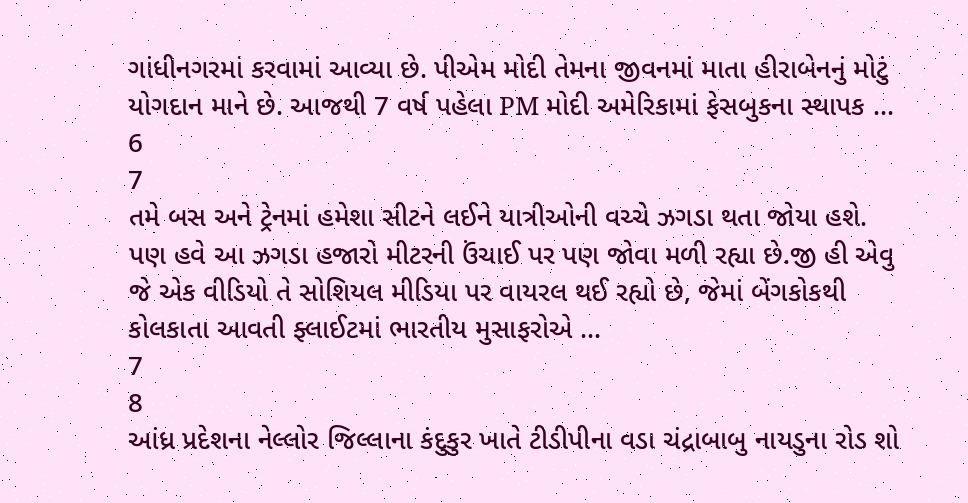ગાંધીનગરમાં કરવામાં આવ્યા છે. પીએમ મોદી તેમના જીવનમાં માતા હીરાબેનનું મોટું યોગદાન માને છે. આજથી 7 વર્ષ પહેલા PM મોદી અમેરિકામાં ફેસબુકના સ્થાપક ...
6
7
તમે બસ અને ટ્રેનમાં હમેશા સીટને લઈને યાત્રીઓની વચ્ચે ઝગડા થતા જોયા હશે. પણ હવે આ ઝગડા હજારો મીટરની ઉંચાઈ પર પણ જોવા મળી રહ્યા છે.જી હી એવુ જે એક વીડિયો તે સોશિયલ મીડિયા પર વાયરલ થઈ રહ્યો છે, જેમાં બેંગકોકથી કોલકાતા આવતી ફ્લાઈટમાં ભારતીય મુસાફરોએ ...
7
8
આંધ્ર પ્રદેશના નેલ્લોર જિલ્લાના કંદુકુર ખાતે ટીડીપીના વડા ચંદ્રાબાબુ નાયડુના રોડ શો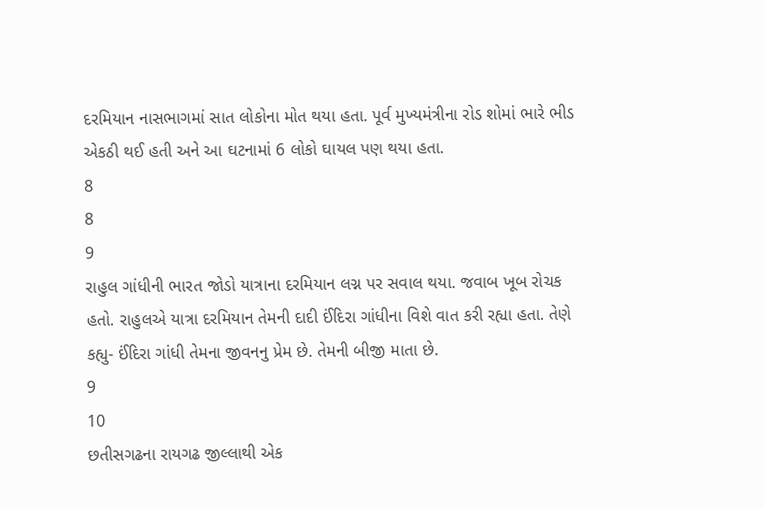દરમિયાન નાસભાગમાં સાત લોકોના મોત થયા હતા. પૂર્વ મુખ્યમંત્રીના રોડ શોમાં ભારે ભીડ એકઠી થઈ હતી અને આ ઘટનામાં 6 લોકો ઘાયલ પણ થયા હતા.
8
8
9
રાહુલ ગાંધીની ભારત જોડો યાત્રાના દરમિયાન લગ્ન પર સવાલ થયા. જવાબ ખૂબ રોચક હતો. રાહુલએ યાત્રા દરમિયાન તેમની દાદી ઈંદિરા ગાંધીના વિશે વાત કરી રહ્યા હતા. તેણે કહ્યુ- ઈંદિરા ગાંધી તેમના જીવનનુ પ્રેમ છે. તેમની બીજી માતા છે.
9
10
છતીસગઢના રાયગઢ જીલ્લાથી એક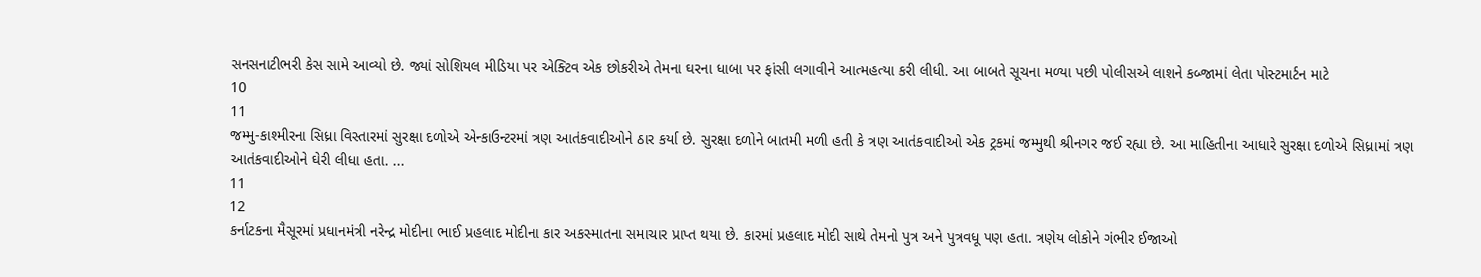સનસનાટીભરી કેસ સામે આવ્યો છે. જ્યાં સોશિયલ મીડિયા પર એક્ટિવ એક છોકરીએ તેમના ઘરના ધાબા પર ફાંસી લગાવીને આત્મહત્યા કરી લીધી. આ બાબતે સૂચના મળ્યા પછી પોલીસએ લાશને કબ્જામાં લેતા પોસ્ટમાર્ટન માટે
10
11
જમ્મુ-કાશ્મીરના સિધ્રા વિસ્તારમાં સુરક્ષા દળોએ એન્કાઉન્ટરમાં ત્રણ આતંકવાદીઓને ઠાર કર્યા છે. સુરક્ષા દળોને બાતમી મળી હતી કે ત્રણ આતંકવાદીઓ એક ટ્રકમાં જમ્મુથી શ્રીનગર જઈ રહ્યા છે. આ માહિતીના આધારે સુરક્ષા દળોએ સિધ્રામાં ત્રણ આતંકવાદીઓને ઘેરી લીધા હતા. ...
11
12
કર્નાટકના મૈસૂરમાં પ્રધાનમંત્રી નરેન્દ્ર મોદીના ભાઈ પ્રહલાદ મોદીના કાર અકસ્માતના સમાચાર પ્રાપ્ત થયા છે. કારમાં પ્રહલાદ મોદી સાથે તેમનો પુત્ર અને પુત્રવધૂ પણ હતા. ત્રણેય લોકોને ગંભીર ઈજાઓ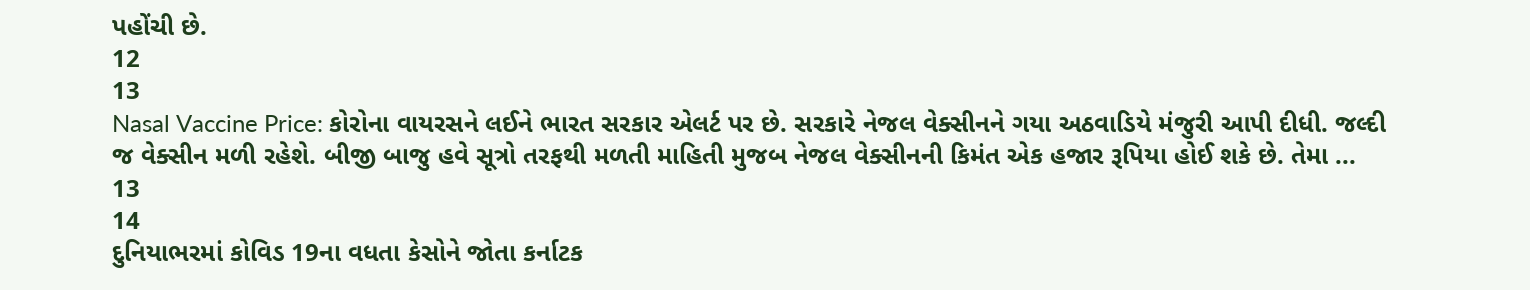પહોંચી છે.
12
13
Nasal Vaccine Price: કોરોના વાયરસને લઈને ભારત સરકાર એલર્ટ પર છે. સરકારે નેજલ વેક્સીનને ગયા અઠવાડિયે મંજુરી આપી દીધી. જલ્દી જ વેક્સીન મળી રહેશે. બીજી બાજુ હવે સૂત્રો તરફથી મળતી માહિતી મુજબ નેજલ વેક્સીનની કિમંત એક હજાર રૂપિયા હોઈ શકે છે. તેમા ...
13
14
દુનિયાભરમાં કોવિડ 19ના વધતા કેસોને જોતા કર્નાટક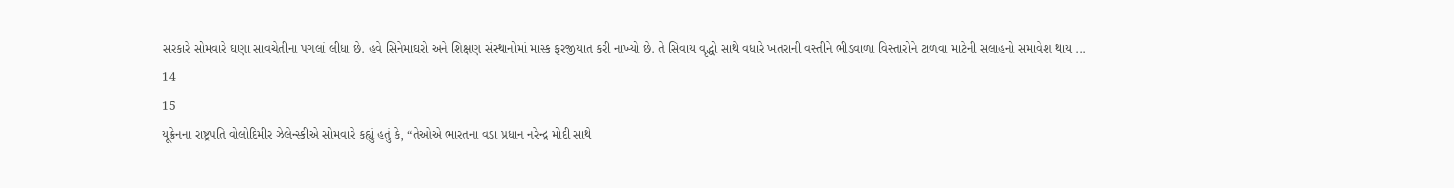સરકારે સોમવારે ઘણા સાવચેતીના પગલાં લીધા છે. હવે સિનેમાઘરો અને શિક્ષણ સંસ્થાનોમાં માસ્ક ફરજીયાત કરી નાખ્યો છે. તે સિવાય વૃદ્ધો સાથે વધારે ખતરાની વસ્તીને ભીડવાળા વિસ્તારોને ટાળવા માટેની સલાહનો સમાવેશ થાય ...
14
15
યૂક્રેનના રાષ્ટ્રપતિ વોલોદિમીર ઝેલેન્સ્કીએ સોમવારે કહ્યું હતું કે, “તેઓએ ભારતના વડા પ્રધાન નરેન્દ્ર મોદી સાથે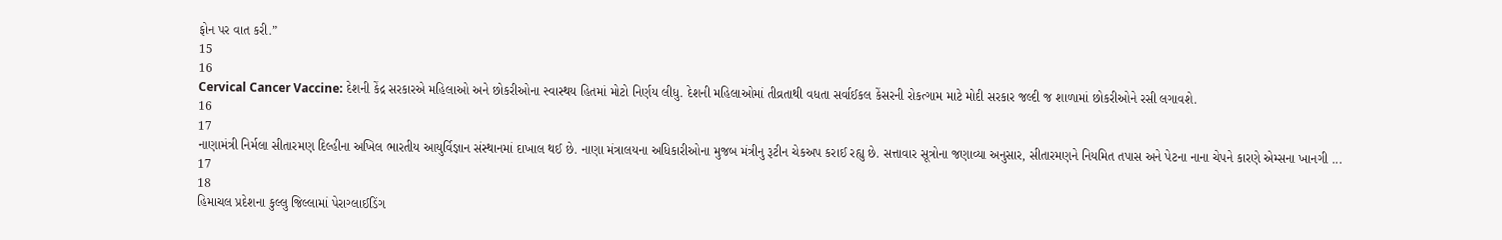ફોન પર વાત કરી.”
15
16
Cervical Cancer Vaccine: દેશની કેંદ્ર સરકારએ મહિલાઓ અને છોકરીઓના સ્વાસ્થય હિતમાં મોટો નિર્ણય લીધુ. દેશની મહિલાઓમાં તીવ્રતાથી વધતા સર્વાઈકલ કેંસરની રોકત્ગામ માટે મોદી સરકાર જલ્દી જ શાળામાં છોકરીઓને રસી લગાવશે.
16
17
નાણામંત્રી નિર્મલા સીતારમણ દિલ્હીના અખિલ ભારતીય આયુર્વિજ્ઞાન સંસ્થાનમાં દાખાલ થઈ છે. નાણા મંત્રાલયના અધિકારીઓના મુજબ મંત્રીનુ રૂટીન ચેકઅપ કરાઈ રહ્યુ છે. સત્તાવાર સૂત્રોના જણાવ્યા અનુસાર, સીતારમણને નિયમિત તપાસ અને પેટના નાના ચેપને કારણે એમ્સના ખાનગી ...
17
18
હિમાચલ પ્રદેશના કુલ્લુ જિલ્લામાં પેરાગ્લાઈડિંગ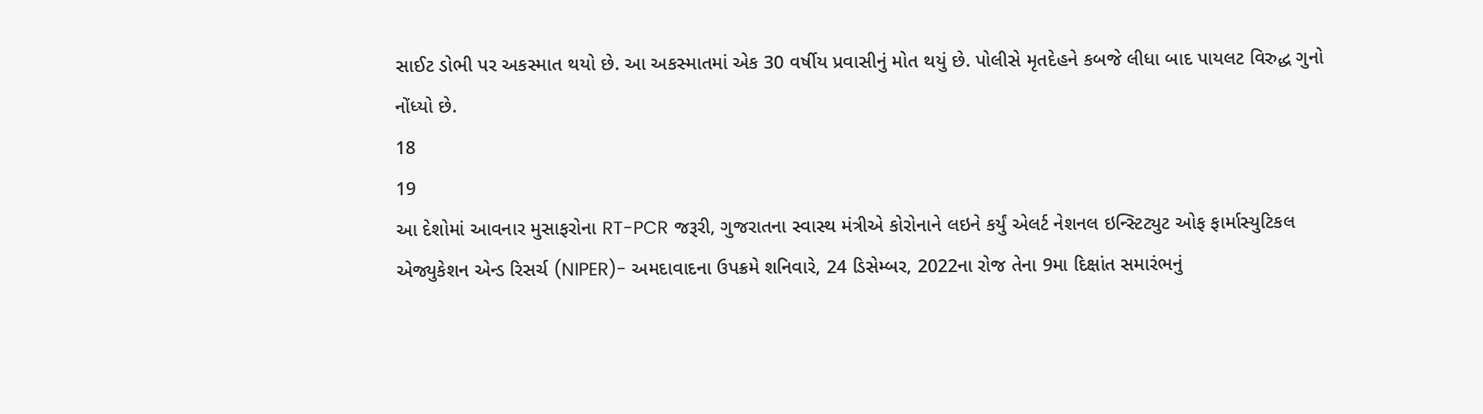સાઈટ ડોભી પર અકસ્માત થયો છે. આ અકસ્માતમાં એક 30 વર્ષીય પ્રવાસીનું મોત થયું છે. પોલીસે મૃતદેહને કબજે લીધા બાદ પાયલટ વિરુદ્ધ ગુનો નોંધ્યો છે.
18
19
આ દેશોમાં આવનાર મુસાફરોના RT-PCR જરૂરી, ગુજરાતના સ્વાસ્થ મંત્રીએ કોરોનાને લઇને કર્યું એલર્ટ નેશનલ ઇન્સ્ટિટ્યુટ ઓફ ફાર્માસ્યુટિકલ એજ્યુકેશન એન્ડ રિસર્ચ (NIPER)- અમદાવાદના ઉપક્રમે શનિવારે, 24 ડિસેમ્બર, 2022ના રોજ તેના 9મા દિક્ષાંત સમારંભનું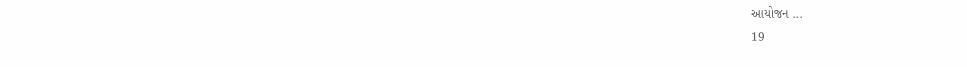આયોજન ...
19